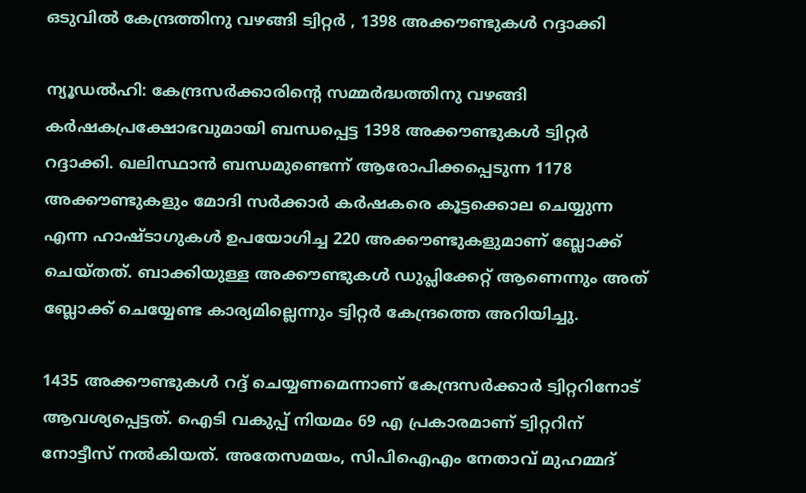ഒടുവിൽ കേന്ദ്രത്തിനു വഴങ്ങി ട്വിറ്റർ , 1398 അക്കൗണ്ടുകൾ റദ്ദാക്കി

ന്യൂഡൽഹി: കേന്ദ്രസര്‍ക്കാരിന്റെ സമ്മർദ്ധത്തിനു വഴങ്ങി കര്‍ഷകപ്രക്ഷോഭവുമായി ബന്ധപ്പെട്ട 1398 അക്കൗണ്ടുകള്‍ ട്വിറ്റര്‍ റദ്ദാക്കി. ഖലിസ്ഥാന്‍ ബന്ധമുണ്ടെന്ന് ആരോപിക്കപ്പെടുന്ന 1178 അക്കൗണ്ടുകളും മോദി സര്‍ക്കാര്‍ കര്‍ഷകരെ കൂട്ടക്കൊല ചെയ്യുന്ന എന്ന ഹാഷ്ടാഗുകള്‍ ഉപയോഗിച്ച 220 അക്കൗണ്ടുകളുമാണ് ബ്ലോക്ക് ചെയ്തത്. ബാക്കിയുള്ള അക്കൗണ്ടുകള്‍ ഡുപ്ലിക്കേറ്റ് ആണെന്നും അത് ബ്ലോക്ക് ചെയ്യേണ്ട കാര്യമില്ലെന്നും ട്വിറ്റര്‍ കേന്ദ്രത്തെ അറിയിച്ചു.

1435 അക്കൗണ്ടുകള്‍ റദ്ദ് ചെയ്യണമെന്നാണ് കേന്ദ്രസര്‍ക്കാര്‍ ട്വിറ്ററിനോട് ആവശ്യപ്പെട്ടത്. ഐടി വകുപ്പ് നിയമം 69 എ പ്രകാരമാണ് ട്വിറ്ററിന് നോട്ടീസ് നല്‍കിയത്. അതേസമയം, സിപിഐഎം നേതാവ് മുഹമ്മദ്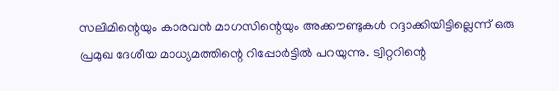സലിമിന്റെയും കാരവന്‍ മാഗസിന്റെയും അക്കൗണ്ടുകള്‍ റദ്ദാക്കിയിട്ടില്ലെന്ന് ഒരു പ്രമുഖ ദേശീയ മാധ്യമത്തിന്റെ റിപ്പോര്‍ട്ടില്‍ പറയുന്നു. ട്വിറ്ററിന്റെ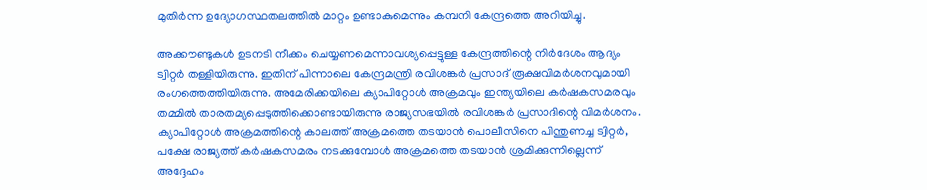മുതിര്‍ന്ന ഉദ്യോഗസ്ഥതലത്തില്‍ മാറ്റം ഉണ്ടാകുമെന്നും കമ്പനി കേന്ദ്രത്തെ അറിയിച്ചു.

അക്കൗണ്ടുകള്‍ ഉടനടി നീക്കം ചെയ്യണമെന്നാവശ്യപ്പെട്ടുള്ള കേന്ദ്രത്തിന്റെ നിര്‍ദേശം ആദ്യം ട്വിറ്റര്‍ തള്ളിയിരുന്നു. ഇതിന് പിന്നാലെ കേന്ദ്രമന്ത്രി രവിശങ്കര്‍ പ്രസാദ് രൂക്ഷവിമര്‍ശനവുമായി രംഗത്തെത്തിയിരുന്നു. അമേരിക്കയിലെ ക്യാപിറ്റോള്‍ അക്രമവും ഇന്ത്യയിലെ കര്‍ഷകസമരവും തമ്മില്‍ താരതമ്യപ്പെടുത്തിക്കൊണ്ടായിരുന്നു രാജ്യസഭയില്‍ രവിശങ്കര്‍ പ്രസാദിന്റെ വിമര്‍ശനം. ക്യാപിറ്റോള്‍ അക്രമത്തിന്റെ കാലത്ത് അക്രമത്തെ തടയാന്‍ പൊലീസിനെ പിന്തുണച്ച ട്വിറ്റര്‍, പക്ഷേ രാജ്യത്ത് കര്‍ഷകസമരം നടക്കുമ്പോള്‍ അക്രമത്തെ തടയാന്‍ ശ്രമിക്കുന്നില്ലെന്ന് അദ്ദേഹം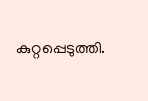കുറ്റപ്പെടുത്തി.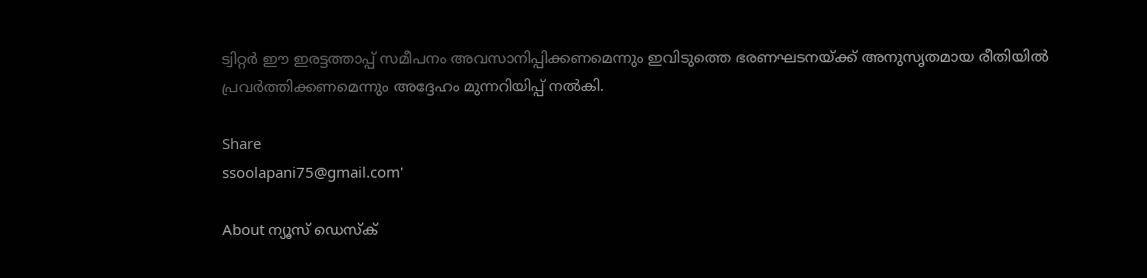ട്വിറ്റര്‍ ഈ ഇരട്ടത്താപ്പ് സമീപനം അവസാനിപ്പിക്കണമെന്നും ഇവിടുത്തെ ഭരണഘടനയ്ക്ക് അനുസൃതമായ രീതിയില്‍ പ്രവര്‍ത്തിക്കണമെന്നും അദ്ദേഹം മുന്നറിയിപ്പ് നല്‍കി.

Share
ssoolapani75@gmail.com'

About ന്യൂസ് ഡെസ്ക്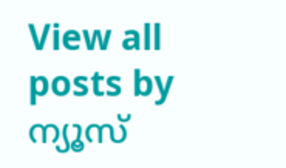View all posts by ന്യൂസ്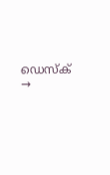ഡെസ്ക് →